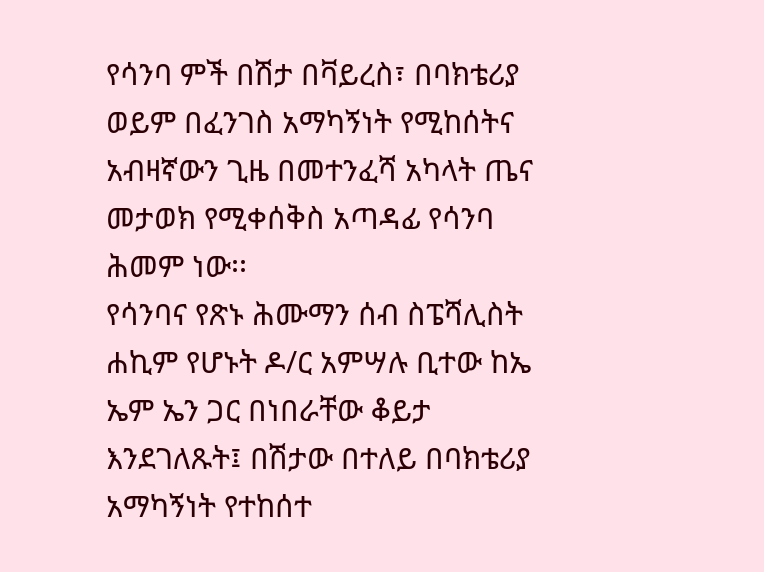የሳንባ ምች በሽታ በቫይረስ፣ በባክቴሪያ ወይም በፈንገስ አማካኝነት የሚከሰትና አብዛኛውን ጊዜ በመተንፈሻ አካላት ጤና መታወክ የሚቀሰቅስ አጣዳፊ የሳንባ ሕመም ነው፡፡
የሳንባና የጽኑ ሕሙማን ሰብ ስፔሻሊስት ሐኪም የሆኑት ዶ/ር አምሣሉ ቢተው ከኤ ኤም ኤን ጋር በነበራቸው ቆይታ እንደገለጹት፤ በሽታው በተለይ በባክቴሪያ አማካኝነት የተከሰተ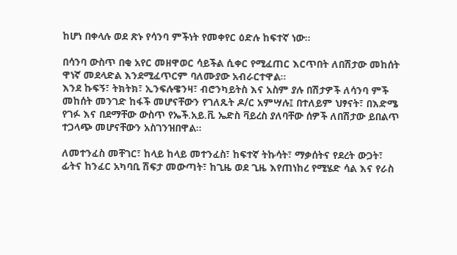ከሆነ በቀላሉ ወደ ጽኑ የሳንባ ምችነት የመቀየር ዕድሉ ከፍተኛ ነው።

በሳንባ ውስጥ በቂ አየር መዘዋወር ሳይችል ሲቀር የሚፈጠር እርጥበት ለበሽታው መከሰት ዋነኛ መደላድል እንደሚፈጥርም ባለሙያው አብራርተዋል።
እንደ ኩፍኝ፣ ትክትክ፣ ኢንፍሉዌንዛ፣ ብሮንካይትስ እና አስም ያሉ በሽታዎች ለሳንባ ምች መከሰት መንገድ ከፋች መሆናቸውን የገለጹት ዶ/ር አምሣሉ፤ በተለይም ህፃናት፣ በእድሜ የገፉ እና በደማቸው ውስጥ የኤች.አይ.ቪ ኤድስ ቫይረስ ያለባቸው ሰዎች ለበሽታው ይበልጥ ተጋላጭ መሆናቸውን አስገንዝበዋል።

ለመተንፈስ መቸገር፣ ከላይ ከላይ መተንፈስ፣ ከፍተኛ ትኩሳት፣ ማቃሰትና የደረት ውጋት፣ ፊትና ከንፈር አካባቢ ሽፍታ መውጣት፣ ከጊዜ ወደ ጊዜ እየጠነከረ የሚሄድ ሳል እና የራስ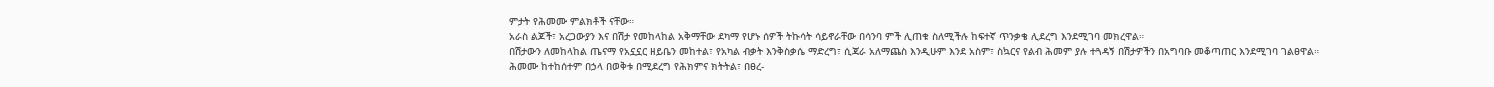ምታት የሕመሙ ምልክቶች ናቸው።
አራስ ልጆች፣ አረጋውያን እና በሽታ የመከላከል አቅማቸው ደካማ የሆኑ ሰዎች ትኩሳት ሳይኖራቸው በሳንባ ምች ሊጠቁ ስለሚችሉ ከፍተኛ ጥንቃቄ ሊደረግ እንደሚገባ መክረዋል።
በሽታውን ለመከላከል ጤናማ የአኗኗር ዘይቤን መከተል፣ የአካል ብቃት እንቅስቃሴ ማድረግ፣ ሲጃራ አለማጨስ እንዲሁም እንደ አስም፣ ስኳርና የልብ ሕመም ያሉ ተጓዳኝ በሽታዎችን በአግባቡ መቆጣጠር እንደሚገባ ገልፀዋል።
ሕመሙ ከተከሰተም በኃላ በወቅቱ በሚደረግ የሕክምና ክትትል፣ በፀረ-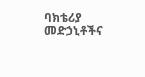ባክቴሪያ መድኃኒቶችና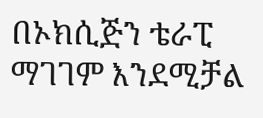በኦክሲጅን ቴራፒ ማገገም እንደሚቻል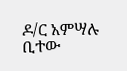ዶ/ር አምሣሉ ቢተው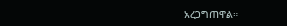አረጋግጠዋል።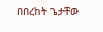በበረከት ጌታቸው